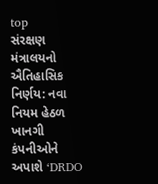top
સંરક્ષણ મંત્રાલયનો ઐતિહાસિક નિર્ણય: નવા નિયમ હેઠળ ખાનગી કંપનીઓને અપાશે ‘DRDO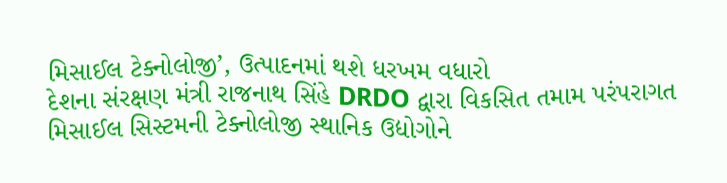મિસાઈલ ટેક્નોલોજી’, ઉત્પાદનમાં થશે ધરખમ વધારો
દેશના સંરક્ષણ મંત્રી રાજનાથ સિંહે DRDO દ્વારા વિકસિત તમામ પરંપરાગત મિસાઈલ સિસ્ટમની ટેક્નોલોજી સ્થાનિક ઉદ્યોગોને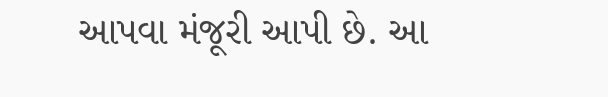આપવા મંજૂરી આપી છે. આ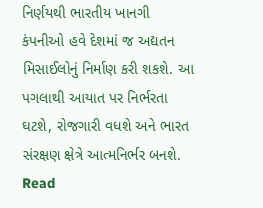નિર્ણયથી ભારતીય ખાનગી કંપનીઓ હવે દેશમાં જ અદ્યતન મિસાઈલોનું નિર્માણ કરી શકશે. આ પગલાથી આયાત પર નિર્ભરતા ઘટશે, રોજગારી વધશે અને ભારત સંરક્ષણ ક્ષેત્રે આત્મનિર્ભર બનશે.
Read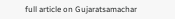full article on Gujaratsamachar